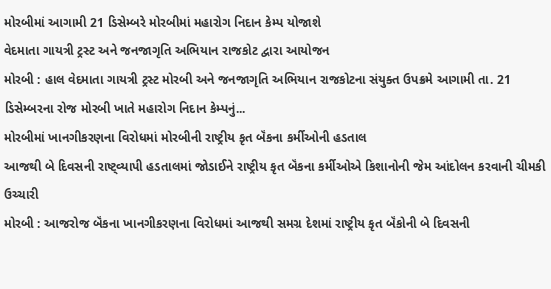મોરબીમાં આગામી 21 ડિસેમ્બરે મોરબીમાં મહારોગ નિદાન કેમ્પ યોજાશે
વેદમાતા ગાયત્રી ટ્રસ્ટ અને જનજાગૃતિ અભિયાન રાજકોટ દ્વારા આયોજન
મોરબી : હાલ વેદમાતા ગાયત્રી ટ્રસ્ટ મોરબી અને જનજાગૃતિ અભિયાન રાજકોટના સંયુક્ત ઉપક્રમે આગામી તા. 21 ડિસેમ્બરના રોજ મોરબી ખાતે મહારોગ નિદાન કેમ્પનું...
મોરબીમાં ખાનગીકરણના વિરોધમાં મોરબીની રાષ્ટ્રીય કૃત બૅંકના કર્મીઓની હડતાલ
આજથી બે દિવસની રાષ્ટ્વ્યાપી હડતાલમાં જોડાઈને રાષ્ટ્રીય કૃત બૅંકના કર્મીઓએ કિશાનોની જેમ આંદોલન કરવાની ચીમકી ઉચ્ચારી
મોરબી : આજરોજ બૅંકના ખાનગીકરણના વિરોધમાં આજથી સમગ્ર દેશમાં રાષ્ટ્રીય કૃત બૅંકોની બે દિવસની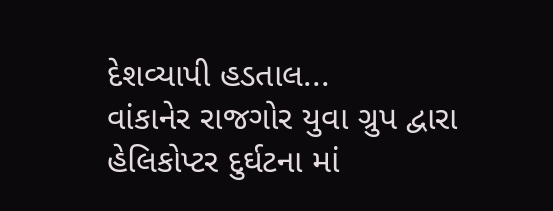દેશવ્યાપી હડતાલ...
વાંકાનેર રાજગોર યુવા ગ્રુપ દ્વારા હેલિકોપ્ટર દુર્ઘટના માં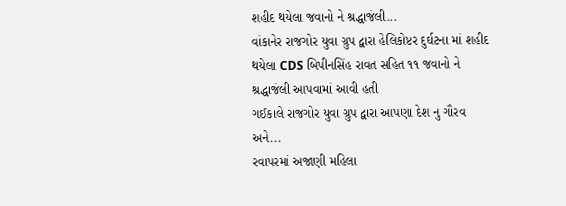શહીદ થયેલા જવાનો ને શ્રદ્ધાજંલી...
વાંકાનેર રાજગોર યુવા ગ્રુપ દ્વારા હેલિકોપ્ટર દુર્ઘટના માં શહીદ થયેલા CDS બિપીનસિંહ રાવત સહિત ૧૧ જવાનો ને શ્રદ્ધાજંલી આપવામાં આવી હતી
ગઈકાલે રાજગોર યુવા ગ્રુપ દ્વારા આપણા દેશ નુ ગૌરવ અને...
રવાપરમાં અજાણી મહિલા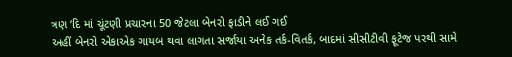ત્રણ ‘દિ માં ચૂંટણી પ્રચારના 50 જેટલા બેનરો ફાડીને લઈ ગઈ
અહીં બેનરો એકાએક ગાયબ થવા લાગતા સર્જાયા અનેક તર્ક-વિતર્ક, બાદમાં સીસીટીવી ફૂટેજ પરથી સામે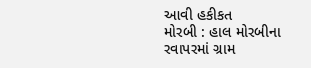આવી હકીકત
મોરબી : હાલ મોરબીના રવાપરમાં ગ્રામ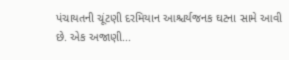પંચાયતની ચૂંટણી દરમિયાન આશ્ચર્યજનક ઘટના સામે આવી છે. એક અજાણી...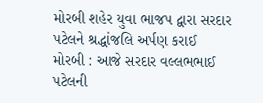મોરબી શહેર યુવા ભાજપ દ્વારા સરદાર પટેલને શ્રદ્ધાંજલિ અર્પણ કરાઈ
મોરબી : આજે સરદાર વલ્લભભાઈ પટેલની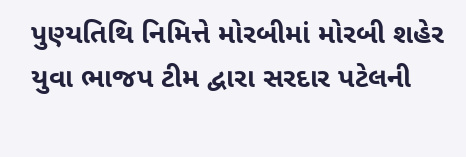પુણ્યતિથિ નિમિત્તે મોરબીમાં મોરબી શહેર યુવા ભાજપ ટીમ દ્વારા સરદાર પટેલની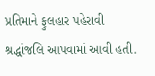પ્રતિમાને ફુલહાર પહેરાવી શ્રદ્ધાંજલિ આપવામાં આવી હતી.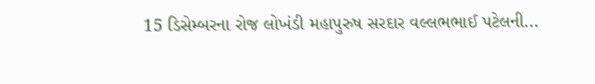15 ડિસેમ્બરના રોજ લોખંડી મહાપુરુષ સરદાર વલ્લભભાઈ પટેલની...